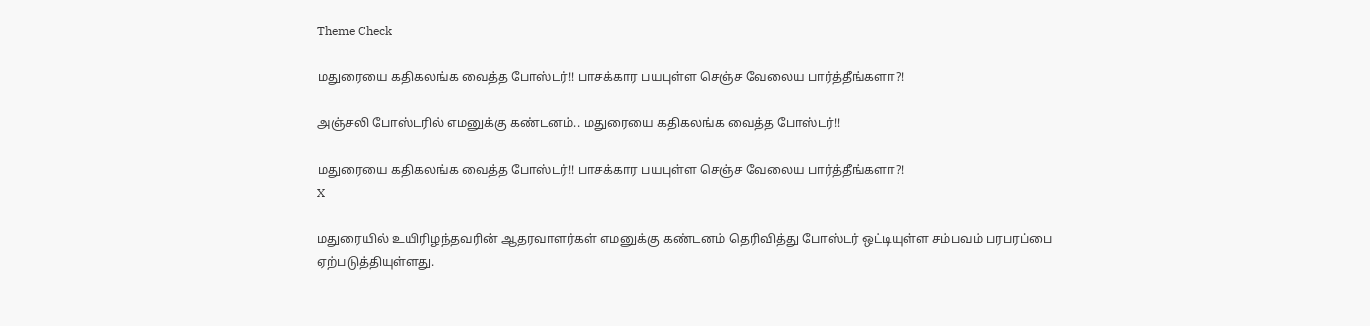Theme Check

மதுரையை கதிகலங்க வைத்த போஸ்டர்!! பாசக்கார பயபுள்ள செஞ்ச வேலைய பார்த்தீங்களா?!

அஞ்சலி போஸ்டரில் எமனுக்கு கண்டனம்.. மதுரையை கதிகலங்க வைத்த போஸ்டர்!!

மதுரையை கதிகலங்க வைத்த போஸ்டர்!! பாசக்கார பயபுள்ள செஞ்ச வேலைய பார்த்தீங்களா?!
X

மதுரையில் உயிரிழந்தவரின் ஆதரவாளர்கள் எமனுக்கு கண்டனம் தெரிவித்து போஸ்டர் ஒட்டியுள்ள சம்பவம் பரபரப்பை ஏற்படுத்தியுள்ளது.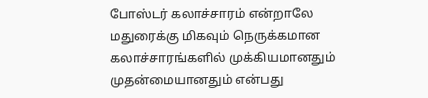போஸ்டர் கலாச்சாரம் என்றாலே மதுரைக்கு மிகவும் நெருக்கமான கலாச்சாரங்களில் முக்கியமானதும் முதன்மையானதும் என்பது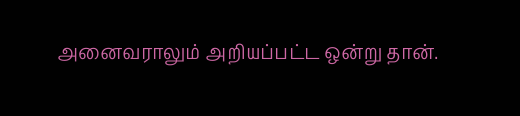அனைவராலும் அறியப்பட்ட ஒன்று தான்.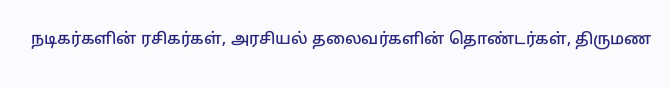நடிகர்களின் ரசிகர்கள், அரசியல் தலைவர்களின் தொண்டர்கள், திருமண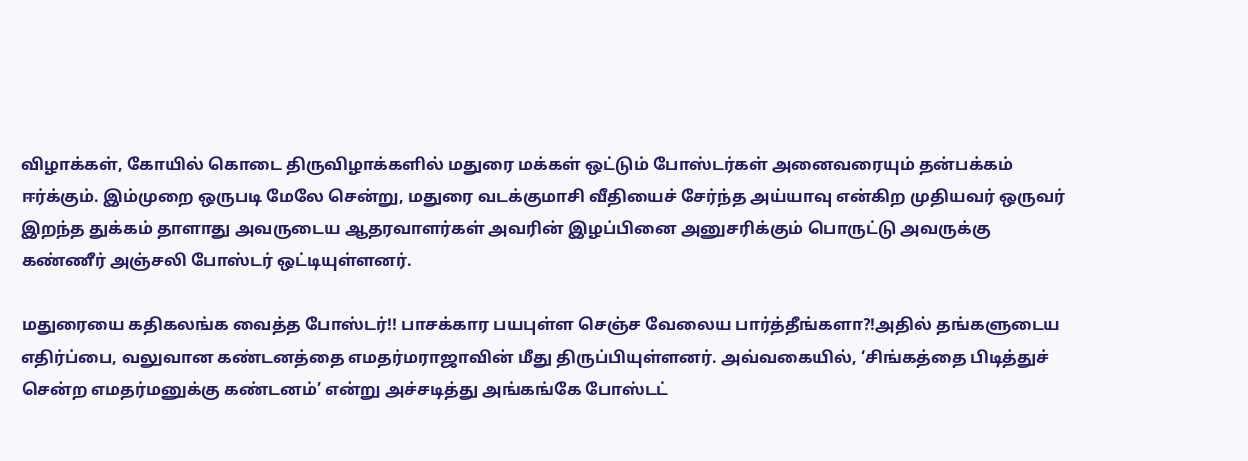விழாக்கள், கோயில் கொடை திருவிழாக்களில் மதுரை மக்கள் ஒட்டும் போஸ்டர்கள் அனைவரையும் தன்பக்கம் ஈர்க்கும். இம்முறை ஒருபடி மேலே சென்று, மதுரை வடக்குமாசி வீதியைச் சேர்ந்த அய்யாவு என்கிற முதியவர் ஒருவர் இறந்த துக்கம் தாளாது அவருடைய ஆதரவாளர்கள் அவரின் இழப்பினை அனுசரிக்கும் பொருட்டு அவருக்கு கண்ணீர் அஞ்சலி போஸ்டர் ஒட்டியுள்ளனர்.

மதுரையை கதிகலங்க வைத்த போஸ்டர்!! பாசக்கார பயபுள்ள செஞ்ச வேலைய பார்த்தீங்களா?!அதில் தங்களுடைய எதிர்ப்பை, வலுவான கண்டனத்தை எமதர்மராஜாவின் மீது திருப்பியுள்ளனர். அவ்வகையில், ‘சிங்கத்தை பிடித்துச் சென்ற எமதர்மனுக்கு கண்டனம்’ என்று அச்சடித்து அங்கங்கே போஸ்டட்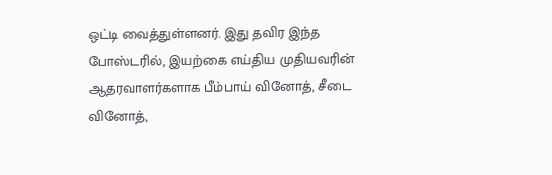ஒட்டி வைத்துள்ளனர். இது தவிர இந்த போஸ்டரில், இயற்கை எய்திய முதியவரின் ஆதரவாளர்களாக பீம்பாய் வினோத், சீடை வினோத்,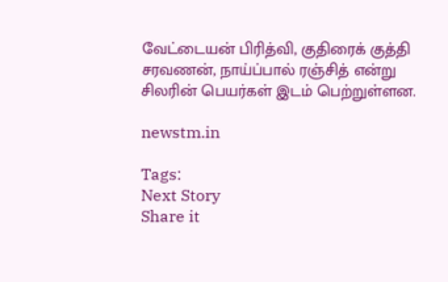வேட்டையன் பிரித்வி, குதிரைக் குத்தி சரவணன், நாய்ப்பால் ரஞ்சித் என்று சிலரின் பெயர்கள் இடம் பெற்றுள்ளன.

newstm.in

Tags:
Next Story
Share it